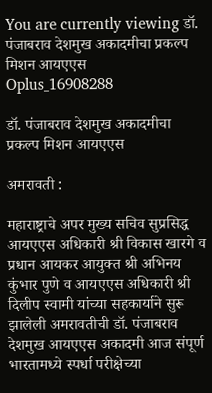You are currently viewing डॉ. पंजाबराव देशमुख अकादमीचा प्रकल्प मिशन आयएएस
Oplus_16908288

डॉ. पंजाबराव देशमुख अकादमीचा प्रकल्प मिशन आयएएस

अमरावती :

महाराष्ट्राचे अपर मुख्य सचिव सुप्रसिद्ध आयएएस अधिकारी श्री विकास खारगे व प्रधान आयकर आयुक्त श्री अभिनय कुंभार पुणे व आयएएस अधिकारी श्री दिलीप स्वामी यांच्या सहकार्याने सुरू झालेली अमरावतीची डॉ. पंजाबराव देशमुख आयएएस अकादमी आज संपूर्ण भारतामध्ये स्पर्धा परीक्षेच्या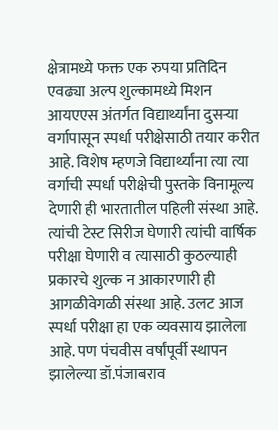क्षेत्रामध्ये फक्त एक रुपया प्रतिदिन एवढ्या अल्प शुल्कामध्ये मिशन आयएएस अंतर्गत विद्यार्थ्यांना दुसऱ्या वर्गापासून स्पर्धा परीक्षेसाठी तयार करीत आहे. विशेष म्हणजे विद्यार्थ्यांना त्या त्या वर्गाची स्पर्धा परीक्षेची पुस्तके विनामूल्य देणारी ही भारतातील पहिली संस्था आहे. त्यांची टेस्ट सिरीज घेणारी त्यांची वार्षिक परीक्षा घेणारी व त्यासाठी कुठल्याही प्रकारचे शुल्क न आकारणारी ही आगळीवेगळी संस्था आहे. उलट आज स्पर्धा परीक्षा हा एक व्यवसाय झालेला आहे. पण पंचवीस वर्षांपूर्वी स्थापन झालेल्या डॉ.पंजाबराव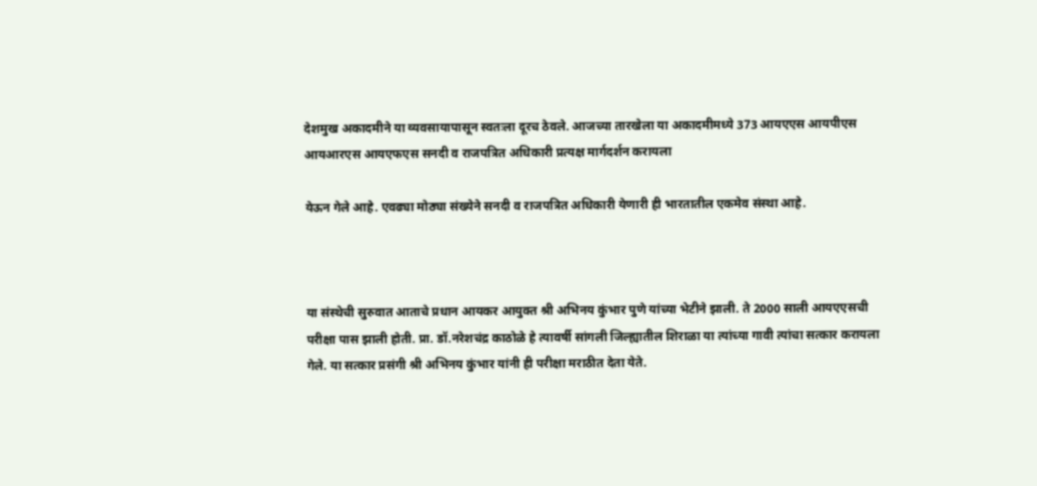देशमुख अकादमीने या व्यवसायापासून स्वतःला दूरच ठेवले. आजच्या तारखेला या अकादमीमध्ये 373 आयएएस आयपीएस आयआरएस आयएफएस सनदी व राजपत्रित अधिकारी प्रत्यक्ष मार्गदर्शन करायला

येऊन गेले आहे. एवढ्या मोठ्या संख्येने सनदी व राजपत्रित अधिकारी येणारी ही भारतातील एकमेव संस्था आहे.



या संस्थेची सुरुवात आताचे प्रधान आयकर आयुक्त श्री अभिनय कुंभार पुणे यांच्या भेटीने झाली. ते 2000 साली आयएएसची परीक्षा पास झाली होती. प्रा. डॉ.नरेशचंद्र काठोळे हे त्यावर्षी सांगली जिल्ह्यातील शिराळा या त्यांच्या गावी त्यांचा सत्कार करायला गेले. या सत्कार प्रसंगी श्री अभिनय कुंभार यांनी ही परीक्षा मराठीत देता येते.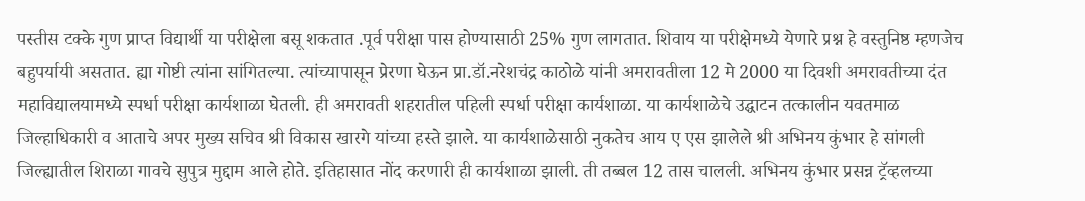पस्तीस टक्के गुण प्राप्त विद्यार्थी या परीक्षेला बसू शकतात .पूर्व परीक्षा पास होण्यासाठी 25% गुण लागतात. शिवाय या परीक्षेमध्ये येणारे प्रश्न हे वस्तुनिष्ठ म्हणजेच बहुपर्यायी असतात. ह्या गोष्टी त्यांना सांगितल्या. त्यांच्यापासून प्रेरणा घेऊन प्रा.डॉ.नरेशचंद्र काठोळे यांनी अमरावतीला 12 मे 2000 या दिवशी अमरावतीच्या दंत महाविद्यालयामध्ये स्पर्धा परीक्षा कार्यशाळा घेतली. ही अमरावती शहरातील पहिली स्पर्धा परीक्षा कार्यशाळा. या कार्यशाळेचे उद्घाटन तत्कालीन यवतमाळ जिल्हाधिकारी व आताचे अपर मुख्य सचिव श्री विकास खारगे यांच्या हस्ते झाले. या कार्यशाळेसाठी नुकतेच आय ए एस झालेले श्री अभिनय कुंभार हे सांगली जिल्ह्यातील शिराळा गावचे सुपुत्र मुद्दाम आले होते. इतिहासात नोंद करणारी ही कार्यशाळा झाली. ती तब्बल 12 तास चालली. अभिनय कुंभार प्रसन्न ट्रॅव्हलच्या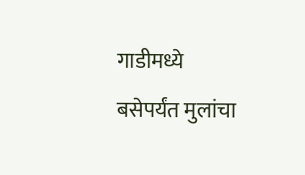गाडीमध्ये बसेपर्यंत मुलांचा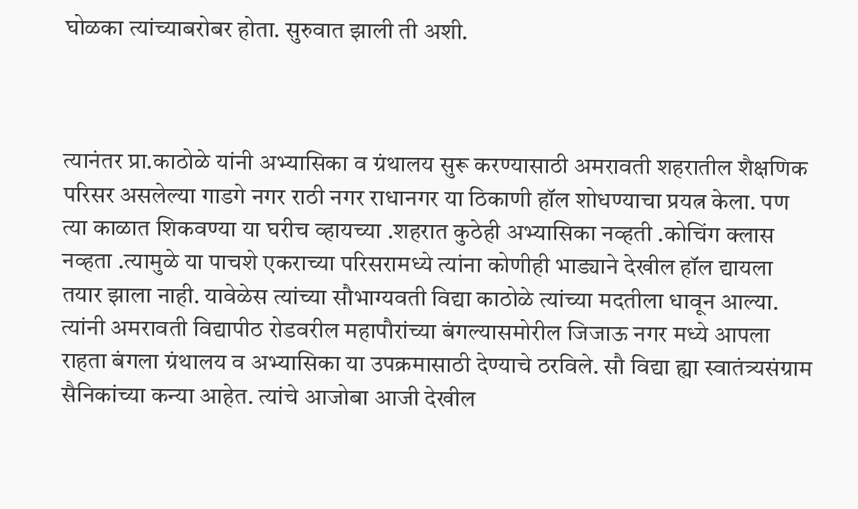घोळका त्यांच्याबरोबर होता. सुरुवात झाली ती अशी.



त्यानंतर प्रा.काठोळे यांनी अभ्यासिका व ग्रंथालय सुरू करण्यासाठी अमरावती शहरातील शैक्षणिक परिसर असलेल्या गाडगे नगर राठी नगर राधानगर या ठिकाणी हॉल शोधण्याचा प्रयत्न केला. पण त्या काळात शिकवण्या या घरीच व्हायच्या .शहरात कुठेही अभ्यासिका नव्हती .कोचिंग क्लास नव्हता .त्यामुळे या पाचशे एकराच्या परिसरामध्ये त्यांना कोणीही भाड्याने देखील हॉल द्यायला तयार झाला नाही. यावेळेस त्यांच्या सौभाग्यवती विद्या काठोळे त्यांच्या मदतीला धावून आल्या. त्यांनी अमरावती विद्यापीठ रोडवरील महापौरांच्या बंगल्यासमोरील जिजाऊ नगर मध्ये आपला राहता बंगला ग्रंथालय व अभ्यासिका या उपक्रमासाठी देण्याचे ठरविले. सौ विद्या ह्या स्वातंत्र्यसंग्राम सैनिकांच्या कन्या आहेत. त्यांचे आजोबा आजी देखील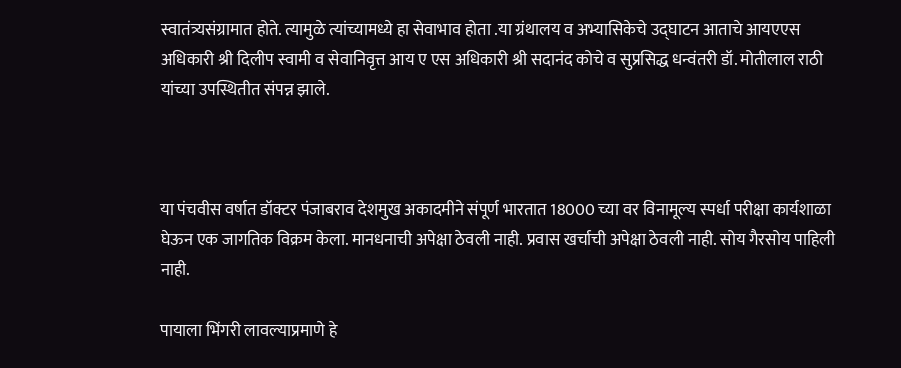स्वातंत्र्यसंग्रामात होते. त्यामुळे त्यांच्यामध्ये हा सेवाभाव होता .या ग्रंथालय व अभ्यासिकेचे उद्घाटन आताचे आयएएस अधिकारी श्री दिलीप स्वामी व सेवानिवृत्त आय ए एस अधिकारी श्री सदानंद कोचे व सुप्रसिद्ध धन्वंतरी डॉ. मोतीलाल राठी यांच्या उपस्थितीत संपन्न झाले.



या पंचवीस वर्षात डॉक्टर पंजाबराव देशमुख अकादमीने संपूर्ण भारतात 18000 च्या वर विनामूल्य स्पर्धा परीक्षा कार्यशाळा घेऊन एक जागतिक विक्रम केला. मानधनाची अपेक्षा ठेवली नाही. प्रवास खर्चाची अपेक्षा ठेवली नाही. सोय गैरसोय पाहिली नाही.

पायाला भिंगरी लावल्याप्रमाणे हे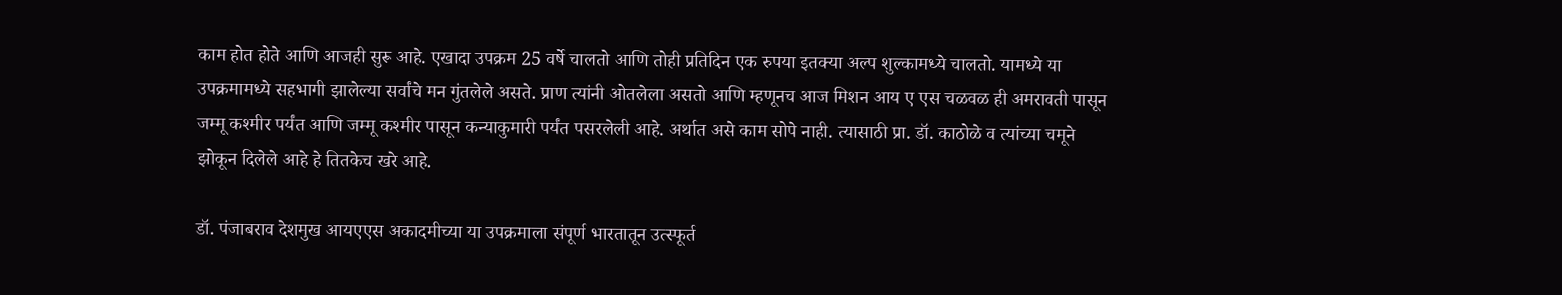काम होत होते आणि आजही सुरू आहे. एखादा उपक्रम 25 वर्षे चालतो आणि तोही प्रतिदिन एक रुपया इतक्या अल्प शुल्कामध्ये चालतो. यामध्ये या उपक्रमामध्ये सहभागी झालेल्या सर्वांचे मन गुंतलेले असते. प्राण त्यांनी ओतलेला असतो आणि म्हणूनच आज मिशन आय ए एस चळवळ ही अमरावती पासून जम्मू कश्मीर पर्यंत आणि जम्मू कश्मीर पासून कन्याकुमारी पर्यंत पसरलेली आहे. अर्थात असे काम सोपे नाही. त्यासाठी प्रा. डॉ. काठोळे व त्यांच्या चमूने झोकून दिलेले आहे हे तितकेच खरे आहे.

डॉ. पंजाबराव देशमुख आयएएस अकादमीच्या या उपक्रमाला संपूर्ण भारतातून उत्स्फूर्त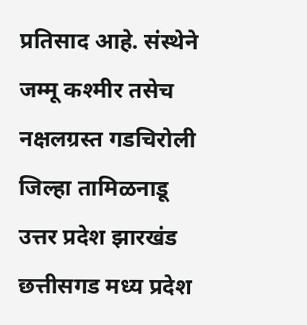प्रतिसाद आहे. संस्थेने जम्मू कश्मीर तसेच नक्षलग्रस्त गडचिरोली जिल्हा तामिळनाडू उत्तर प्रदेश झारखंड छत्तीसगड मध्य प्रदेश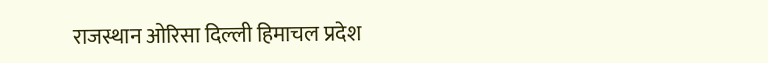राजस्थान ओरिसा दिल्ली हिमाचल प्रदेश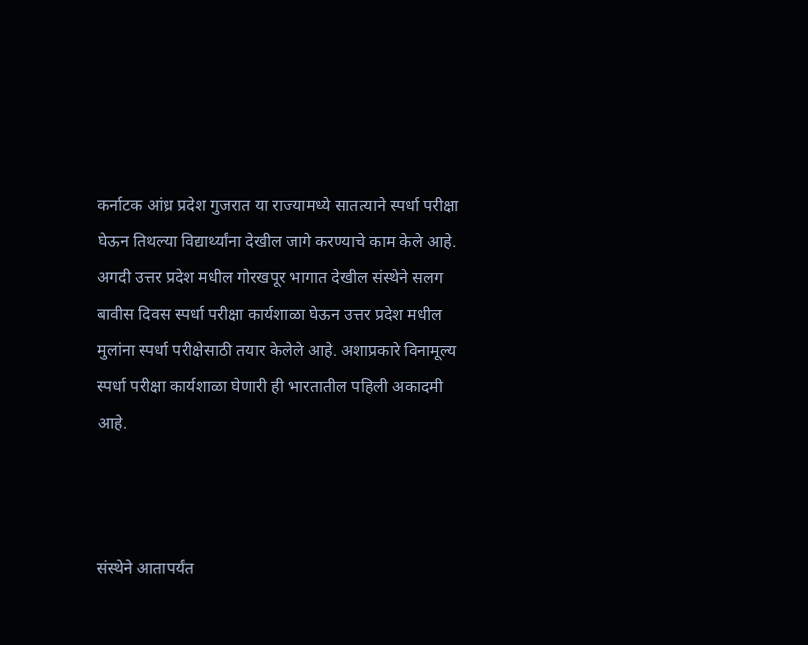कर्नाटक आंध्र प्रदेश गुजरात या राज्यामध्ये सातत्याने स्पर्धा परीक्षा घेऊन तिथल्या विद्यार्थ्यांना देखील जागे करण्याचे काम केले आहे. अगदी उत्तर प्रदेश मधील गोरखपूर भागात देखील संस्थेने सलग बावीस दिवस स्पर्धा परीक्षा कार्यशाळा घेऊन उत्तर प्रदेश मधील मुलांना स्पर्धा परीक्षेसाठी तयार केलेले आहे. अशाप्रकारे विनामूल्य स्पर्धा परीक्षा कार्यशाळा घेणारी ही भारतातील पहिली अकादमी आहे.



संस्थेने आतापर्यंत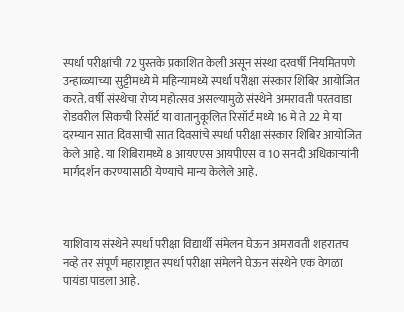स्पर्धा परीक्षांची 72 पुस्तके प्रकाशित केली असून संस्था दरवर्षी नियमितपणे उन्हाळ्याच्या सुट्टीमध्ये मे महिन्यामध्ये स्पर्धा परीक्षा संस्कार शिबिर आयोजित करते. वर्षी संस्थेचा रोप्य महोत्सव असल्यामुळे संस्थेने अमरावती परतवाडा रोडवरील सिकची रिसॉर्ट या वातानुकूलित रिसॉर्ट मध्ये 16 मे ते 22 मे या दरम्यान सात दिवसाची सात दिवसांचे स्पर्धा परीक्षा संस्कार शिबिर आयोजित केले आहे. या शिबिरामध्ये 8 आयएएस आयपीएस व 10 सनदी अधिकाऱ्यांनी मार्गदर्शन करण्यासाठी येण्याचे मान्य केलेले आहे.



याशिवाय संस्थेने स्पर्धा परीक्षा विद्यार्थी संमेलन घेऊन अमरावती शहरातच नव्हे तर संपूर्ण महाराष्ट्रात स्पर्धा परीक्षा संमेलने घेऊन संस्थेने एक वेगळा पायंडा पाडला आहे.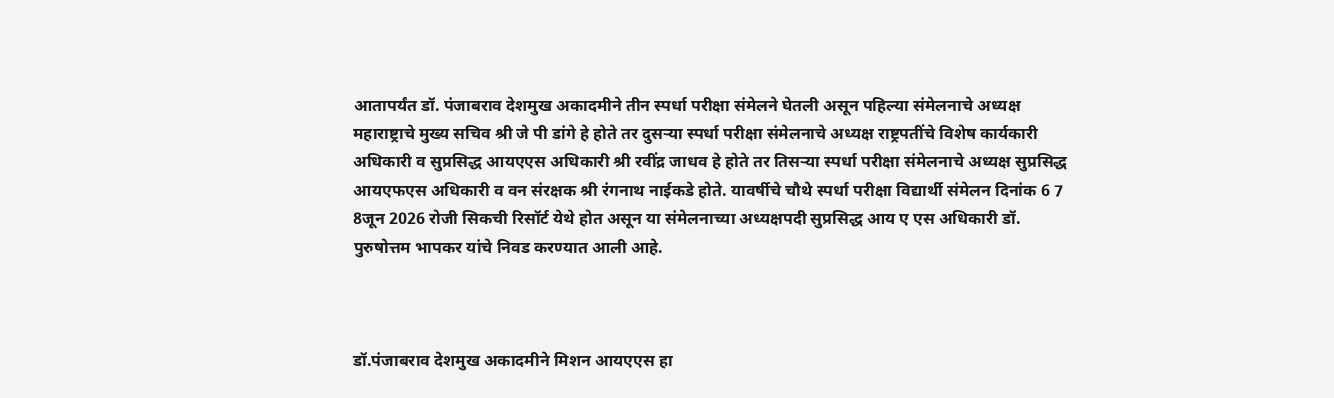आतापर्यंत डॉ. पंजाबराव देशमुख अकादमीने तीन स्पर्धा परीक्षा संमेलने घेतली असून पहिल्या संमेलनाचे अध्यक्ष महाराष्ट्राचे मुख्य सचिव श्री जे पी डांगे हे होते तर दुसऱ्या स्पर्धा परीक्षा संमेलनाचे अध्यक्ष राष्ट्रपतींचे विशेष कार्यकारी अधिकारी व सुप्रसिद्ध आयएएस अधिकारी श्री रवींद्र जाधव हे होते तर तिसऱ्या स्पर्धा परीक्षा संमेलनाचे अध्यक्ष सुप्रसिद्ध आयएफएस अधिकारी व वन संरक्षक श्री रंगनाथ नाईकडे होते. यावर्षीचे चौथे स्पर्धा परीक्षा विद्यार्थी संमेलन दिनांक 6 7 8जून 2026 रोजी सिकची रिसॉर्ट येथे होत असून या संमेलनाच्या अध्यक्षपदी सुप्रसिद्ध आय ए एस अधिकारी डॉ. पुरुषोत्तम भापकर यांचे निवड करण्यात आली आहे.



डॉ.पंजाबराव देशमुख अकादमीने मिशन आयएएस हा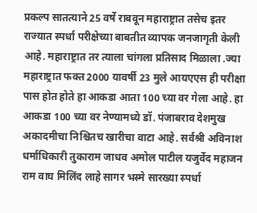प्रकल्प सातत्याने 25 वर्षे राबवून महाराष्ट्रात तसेच इतर राज्यात स्पर्धा परीक्षेच्या बाबतीत व्यापक जनजागृती केली आहे. महाराष्ट्रात तर त्याला चांगला प्रतिसाद मिळाला .ज्या महाराष्ट्रात फक्त 2000 यावर्षी 23 मुले आयएएस ही परीक्षा पास होत होते हा आकडा आता 100 च्या वर गेला आहे. हा आकडा 100 च्या वर नेण्यामध्ये डॉ. पंजाबराव देशमुख अकादमीचा निश्चितच खारीचा वाटा आहे. सर्वश्री अविनाश धर्माधिकारी तुकाराम जाधव अमोल पाटील यजुर्वेद महाजन राम वाघ मिलिंद लाहे सागर भस्मे सारख्या स्पर्धा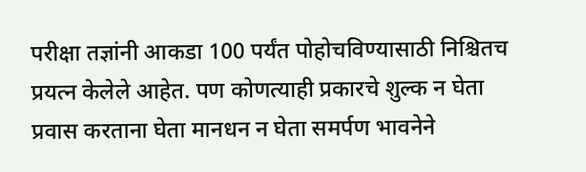परीक्षा तज्ञांनी आकडा 100 पर्यंत पोहोचविण्यासाठी निश्चितच प्रयत्न केलेले आहेत. पण कोणत्याही प्रकारचे शुल्क न घेता प्रवास करताना घेता मानधन न घेता समर्पण भावनेने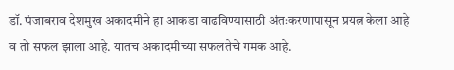डॉ. पंजाबराव देशमुख अकादमीने हा आकडा वाढविण्यासाठी अंतःकरणापासून प्रयत्न केला आहे व तो सफल झाला आहे. यातच अकादमीच्या सफलतेचे गमक आहे.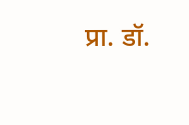प्रा. डॉ.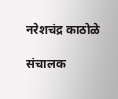नरेशचंद्र काठोळे

संचालक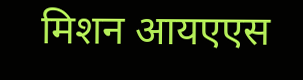मिशन आयएएस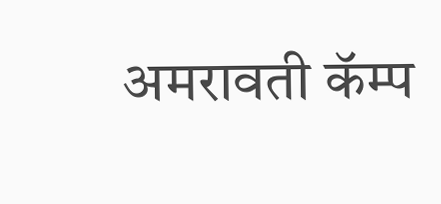अमरावती कॅम्प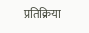प्रतिक्रिया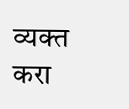व्यक्त करा